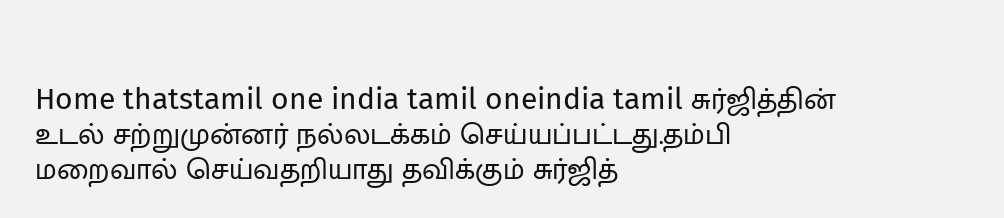Home thatstamil one india tamil oneindia tamil சுர்ஜித்தின் உடல் சற்றுமுன்னர் நல்லடக்கம் செய்யப்பட்டது.தம்பி மறைவால் செய்வதறியாது தவிக்கும் சுர்ஜித்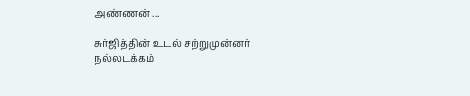அண்ணன் ...

சுர்ஜித்தின் உடல் சற்றுமுன்னர் நல்லடக்கம்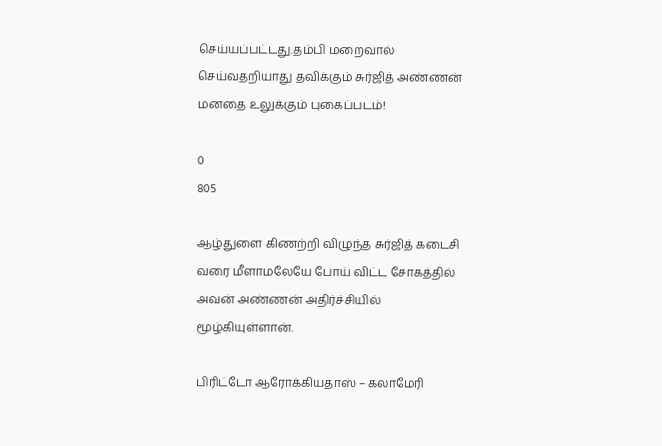செய்யப்பட்டது.தம்பி மறைவால் செய்வதறியாது தவிக்கும் சுர்ஜித் அண்ணன் மனதை உலுக்கும் புகைப்படம்!

0
805

ஆழ்துளை கிணற்றி விழுந்த சுர்ஜித் கடைசி வரை மீளாமலேயே போய் விட்ட சோகத்தில் அவன் அண்ணன் அதிர்ச்சியில் மூழ்கியுள்ளான்.

பிரிட்டோ ஆரோக்கியதாஸ் – கலாமேரி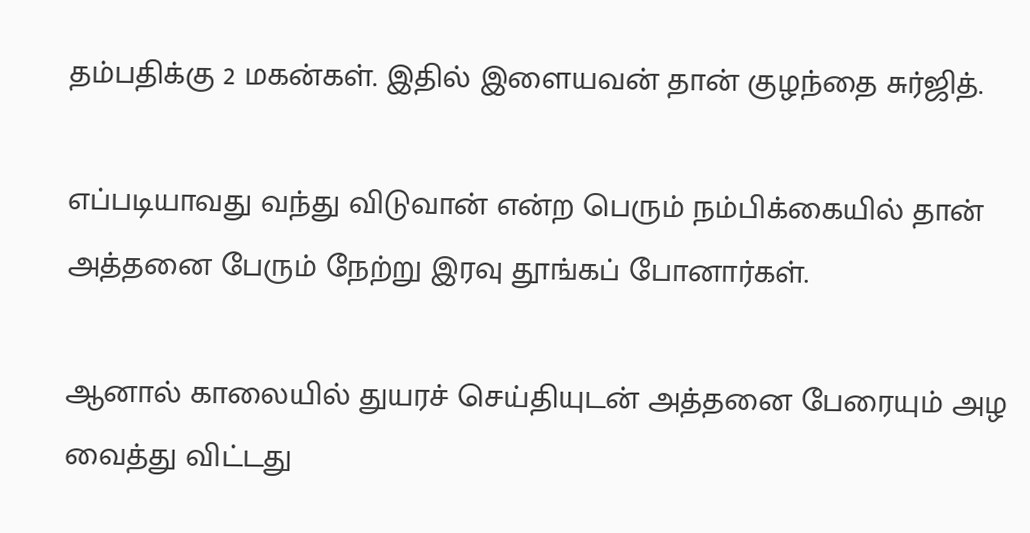தம்பதிக்கு 2 மகன்கள். இதில் இளையவன் தான் குழந்தை சுர்ஜித்.

எப்படியாவது வந்து விடுவான் என்ற பெரும் நம்பிக்கையில் தான் அத்தனை பேரும் நேற்று இரவு தூங்கப் போனார்கள்.

ஆனால் காலையில் துயரச் செய்தியுடன் அத்தனை பேரையும் அழ வைத்து விட்டது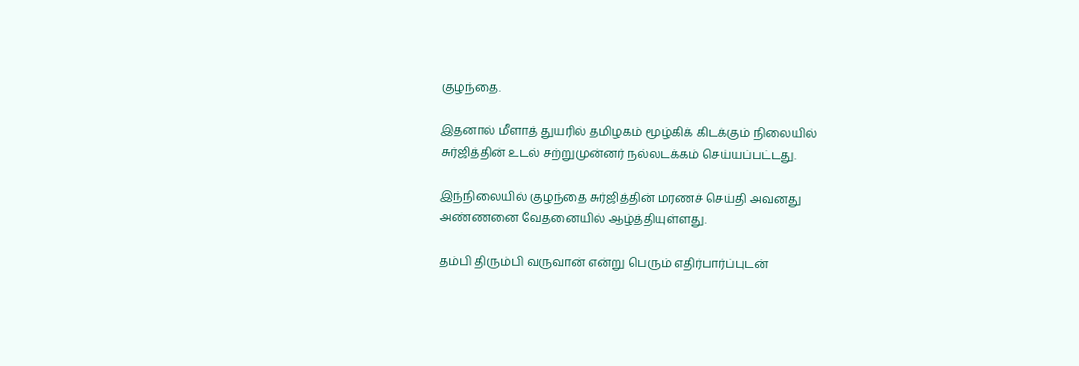குழந்தை.

இதனால் மீளாத் துயரில் தமிழகம் மூழ்கிக் கிடக்கும் நிலையில் சுர்ஜித்தின் உடல் சற்றுமுன்னர் நல்லடக்கம் செய்யப்பட்டது.

இந்நிலையில் குழந்தை சுர்ஜித்தின் மரணச் செய்தி அவனது அண்ணனை வேதனையில் ஆழ்த்தியுள்ளது.

தம்பி திரும்பி வருவான் என்று பெரும் எதிர்பார்ப்புடன்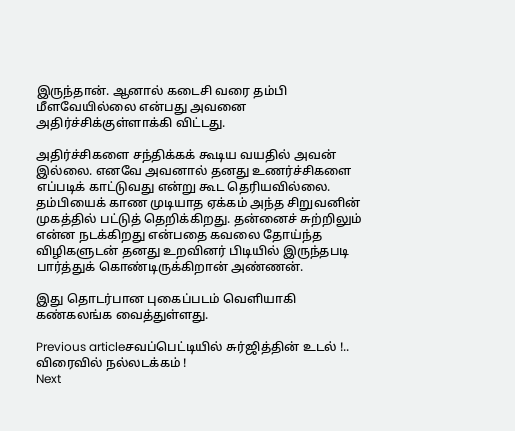இருந்தான். ஆனால் கடைசி வரை தம்பி மீளவேயில்லை என்பது அவனை அதிர்ச்சிக்குள்ளாக்கி விட்டது.

அதிர்ச்சிகளை சந்திக்கக் கூடிய வயதில் அவன் இல்லை. எனவே அவனால் தனது உணர்ச்சிகளை எப்படிக் காட்டுவது என்று கூட தெரியவில்லை. தம்பியைக் காண முடியாத ஏக்கம் அந்த சிறுவனின் முகத்தில் பட்டுத் தெறிக்கிறது. தன்னைச் சுற்றிலும் என்ன நடக்கிறது என்பதை கவலை தோய்ந்த விழிகளுடன் தனது உறவினர் பிடியில் இருந்தபடி பார்த்துக் கொண்டிருக்கிறான் அண்ணன்.

இது தொடர்பான புகைப்படம் வெளியாகி கண்கலங்க வைத்துள்ளது.

Previous articleசவப்பெட்டியில் சுர்ஜித்தின் உடல் !.. விரைவில் நல்லடக்கம் !
Next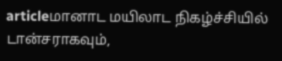articleமானாட மயிலாட நிகழ்ச்சியில் டான்சராகவும்,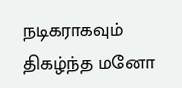நடிகராகவும் திகழ்ந்த மனோ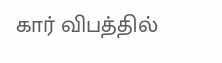கார் விபத்தில்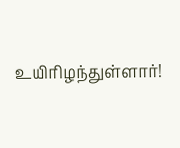உயிரிழந்துள்ளார்!